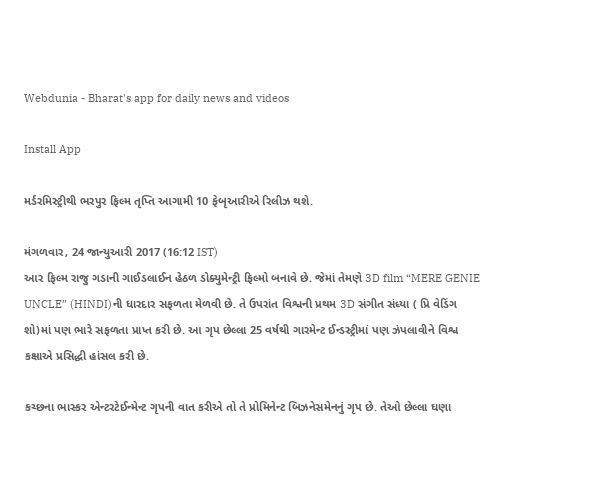Webdunia - Bharat's app for daily news and videos

Install App

મર્ડરમિસ્ટ્રીથી ભરપુર ફિલ્મ તૃપ્તિ આગામી 10 ફેબૃઆરીએ રિલીઝ થશે.

મંગળવાર, 24 જાન્યુઆરી 2017 (16:12 IST)
આર ફિલ્મ રાજુ ગડાની ગાઈડલાઈન હેઠળ ડોક્યુમેન્ટ્રી ફિલ્મો બનાવે છે. જેમાં તેમણે 3D film “MERE GENIE UNCLE” (HINDI)ની ધારદાર સફળતા મેળવી છે. તે ઉપરાંત વિશ્વની પ્રથમ 3D સંગીત સંધ્યા ( પ્રિ વેડિંગ શો)માં પણ ભારે સફળતા પ્રાપ્ત કરી છે. આ ગૃપ છેલ્લા 25 વર્ષથી ગારમેન્ટ ઈન્ડસ્ટ્રીમાં પણ ઝંપલાવીને વિશ્વ કક્ષાએ પ્રસિદ્ધી હાંસલ કરી છે.

કચ્છના ભાસ્કર એન્ટરટેઈન્મેન્ટ ગૃપની વાત કરીએ તો તે પ્રોમિનેન્ટ બિઝનેસમેનનું ગૃપ છે. તેઓ છેલ્લા ઘણા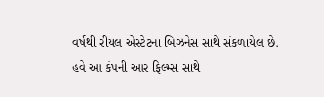વર્ષથી રીયલ એસ્ટેટના બિઝનેસ સાથે સંકળાયેલ છે. હવે આ કંપની આર ફિલ્મ્સ સાથે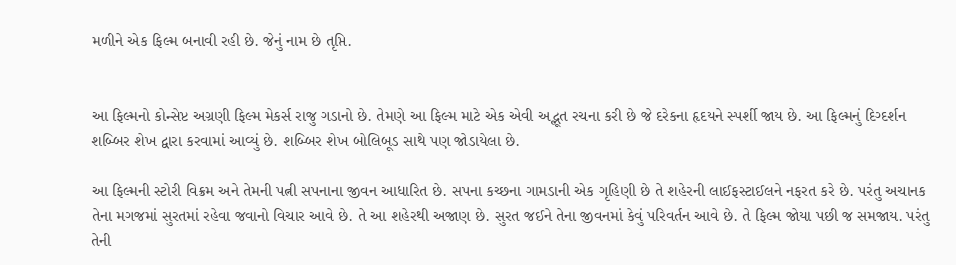મળીને એક ફિલ્મ બનાવી રહી છે. જેનું નામ છે તૃપ્તિ.


આ ફિલ્મનો કોન્સેપ્ટ અગ્રણી ફિલ્મ મેકર્સ રાજુ ગડાનો છે. તેમણે આ ફિલ્મ માટે એક એવી અદ્ભૂત રચના કરી છે જે દરેકના હૃદયને સ્પર્શી જાય છે. આ ફિલ્મનું દિગ્દર્શન શબ્બિર શેખ દ્વારા કરવામાં આવ્યું છે. શબ્બિર શેખ બોલિબૂડ સાથે પણ જોડાયેલા છે.

આ ફિલ્મની સ્ટોરી વિક્રમ અને તેમની પત્ની સપનાના જીવન આધારિત છે. સપના કચ્છના ગામડાની એક ગૃહિણી છે તે શહેરની લાઈફસ્ટાઈલને નફરત કરે છે. પરંતુ અચાનક તેના મગજમાં સુરતમાં રહેવા જવાનો વિચાર આવે છે. તે આ શહેરથી અજાણ છે. સુરત જઈને તેના જીવનમાં કેવું પરિવર્તન આવે છે. તે ફિલ્મ જોયા પછી જ સમજાય. પરંતુ તેની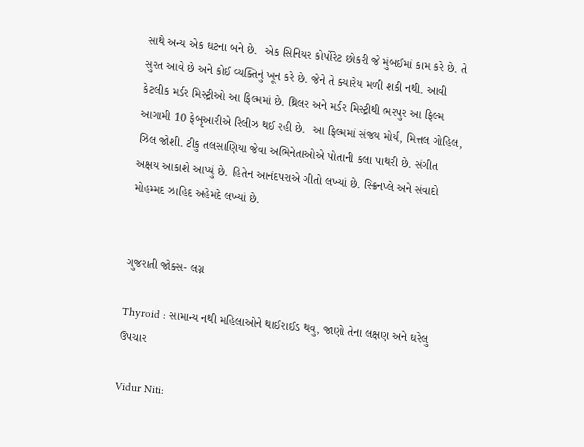સાથે અન્ય એક ઘટના બને છે.  એક સિનિયર કોર્પોરેટ છોકરી જે મુંબઈમાં કામ કરે છે. તે સુરત આવે છે અને કોઈ વ્યક્તિનું ખૂન કરે છે. જેને તે ક્યારેય મળી શકી નથી. આવી કેટલીક મર્ડર મિસ્ટ્રીઓ આ ફિલ્મમાં છે. થ્રિલર અને મર્ડર મિસ્ટ્રીથી ભરપુર આ ફિલ્મ આગામી 10 ફેબૃઆરીએ રિલીઝ થઈ રહી છે.  આ ફિલ્મમાં સંજય મોર્ય, મિત્તલ ગોહિલ, ઝિલ જોશી. ટીકુ તલસાણિયા જેવા અભિનેતાઓએ પોતાની કલા પાથરી છે. સંગીત અક્ષય આકાશે આપ્યું છે. હિતેન આનંદપરાએ ગીતો લખ્યાં છે. સ્ક્રિનપ્લે અને સંવાદો મોહમ્મદ ઝાહિદ અહેમદે લખ્યાં છે.


ગુજરાતી જોક્સ- લગ્ન

Thyroid : સામાન્ય નથી મહિલાઓને થાઈરાઈડ થવુ, જાણો તેના લક્ષણ અને ઘરેલુ ઉપચાર

Vidur Niti: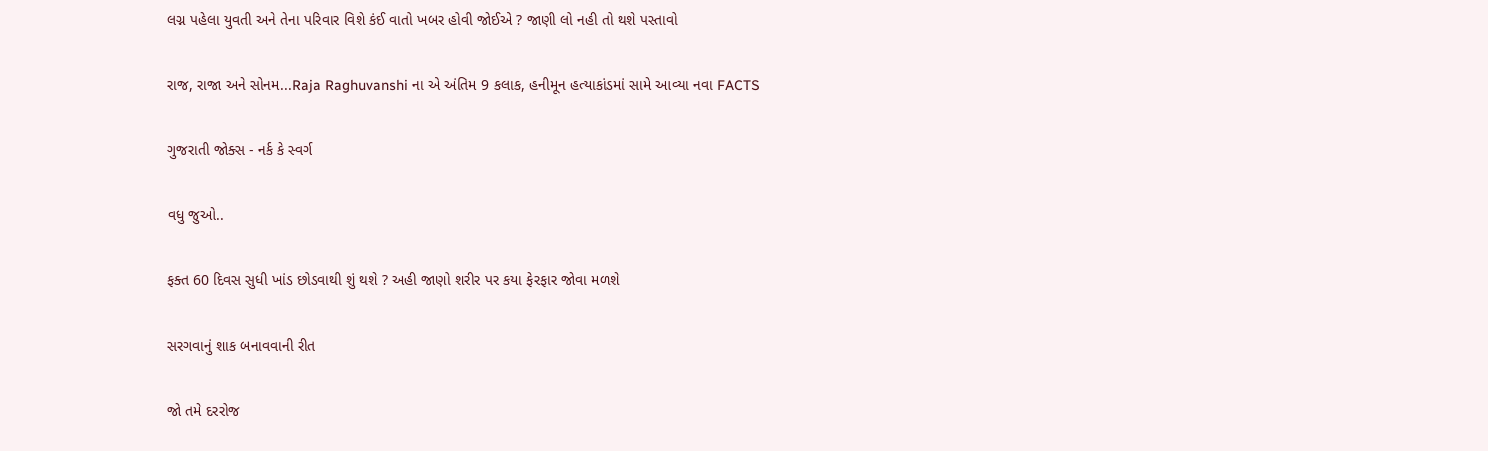લગ્ન પહેલા યુવતી અને તેના પરિવાર વિશે કંઈ વાતો ખબર હોવી જોઈએ ? જાણી લો નહી તો થશે પસ્તાવો

રાજ, રાજા અને સોનમ...Raja Raghuvanshi ના એ અંતિમ 9 કલાક, હનીમૂન હત્યાકાંડમાં સામે આવ્યા નવા FACTS

ગુજરાતી જોક્સ - નર્ક કે સ્વર્ગ

વધુ જુઓ..

ફક્ત 60 દિવસ સુધી ખાંડ છોડવાથી શું થશે ? અહી જાણો શરીર પર કયા ફેરફાર જોવા મળશે

સરગવાનું શાક બનાવવાની રીત

જો તમે દરરોજ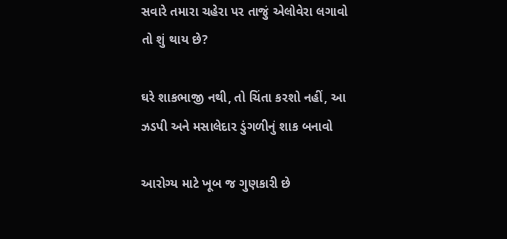સવારે તમારા ચહેરા પર તાજું એલોવેરા લગાવો તો શું થાય છે?

ઘરે શાકભાજી નથી, તો ચિંતા કરશો નહીં, આ ઝડપી અને મસાલેદાર ડુંગળીનું શાક બનાવો

આરોગ્ય માટે ખૂબ જ ગુણકારી છે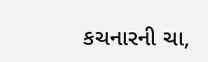કચનારની ચા,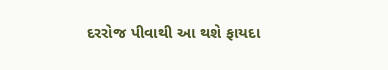દરરોજ પીવાથી આ થશે ફાયદા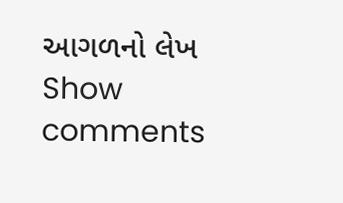આગળનો લેખ
Show comments